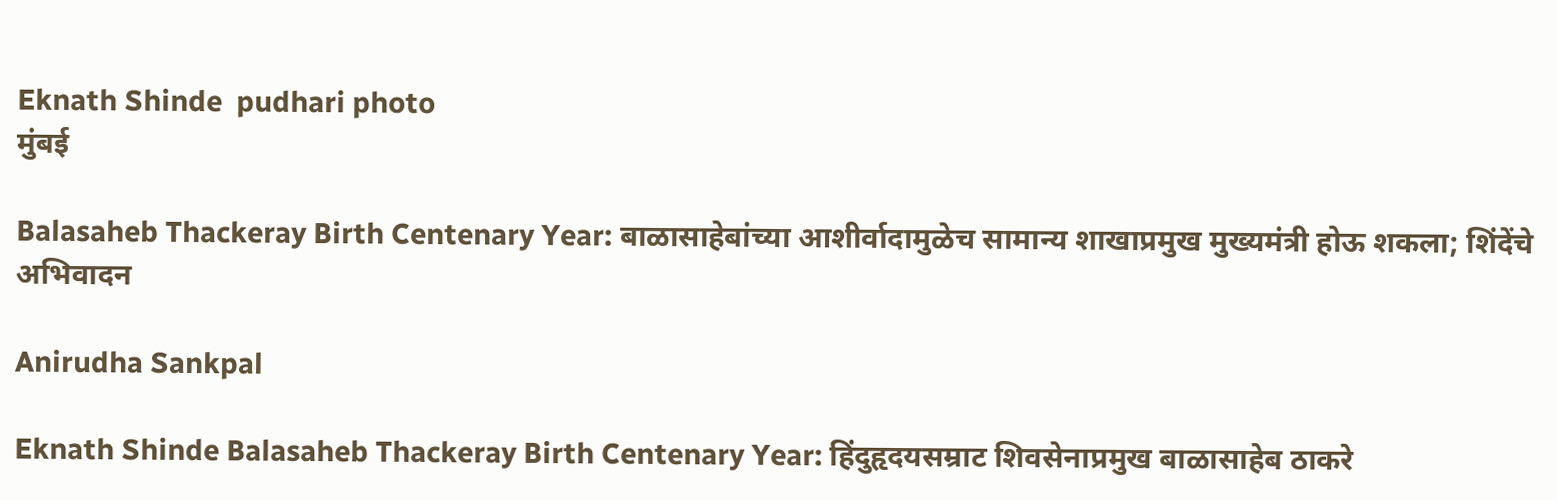Eknath Shinde  pudhari photo
मुंबई

Balasaheb Thackeray Birth Centenary Year: बाळासाहेबांच्या आशीर्वादामुळेच सामान्य शाखाप्रमुख मुख्यमंत्री होऊ शकला; शिंदेंचे अभिवादन

Anirudha Sankpal

Eknath Shinde Balasaheb Thackeray Birth Centenary Year: हिंदुहृदयसम्राट शिवसेनाप्रमुख बाळासाहेब ठाकरे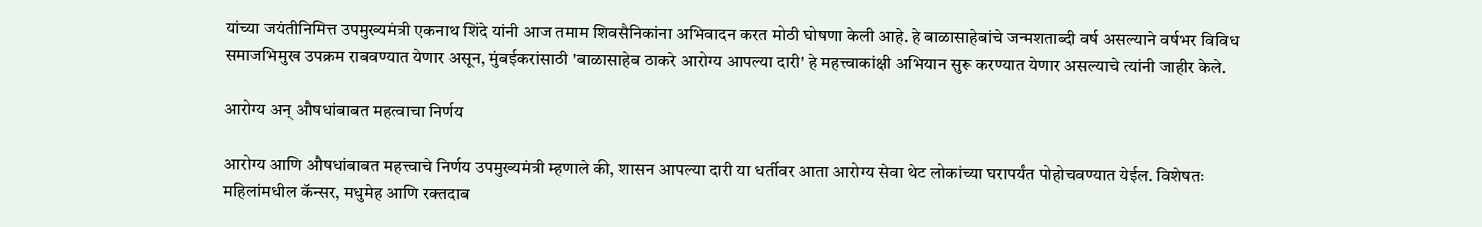यांच्या जयंतीनिमित्त उपमुख्यमंत्री एकनाथ शिंदे यांनी आज तमाम शिवसैनिकांना अभिवादन करत मोठी घोषणा केली आहे. हे बाळासाहेबांचे जन्मशताब्दी वर्ष असल्याने वर्षभर विविध समाजभिमुख उपक्रम राबवण्यात येणार असून, मुंबईकरांसाठी 'बाळासाहेब ठाकरे आरोग्य आपल्या दारी' हे महत्त्वाकांक्षी अभियान सुरू करण्यात येणार असल्याचे त्यांनी जाहीर केले.

आरोग्य अन् औषधांबाबत महत्वाचा निर्णय

आरोग्य आणि औषधांबाबत महत्त्वाचे निर्णय उपमुख्यमंत्री म्हणाले की, शासन आपल्या दारी या धर्तीवर आता आरोग्य सेवा थेट लोकांच्या घरापर्यंत पोहोचवण्यात येईल. विशेषतः महिलांमधील कॅन्सर, मधुमेह आणि रक्तदाब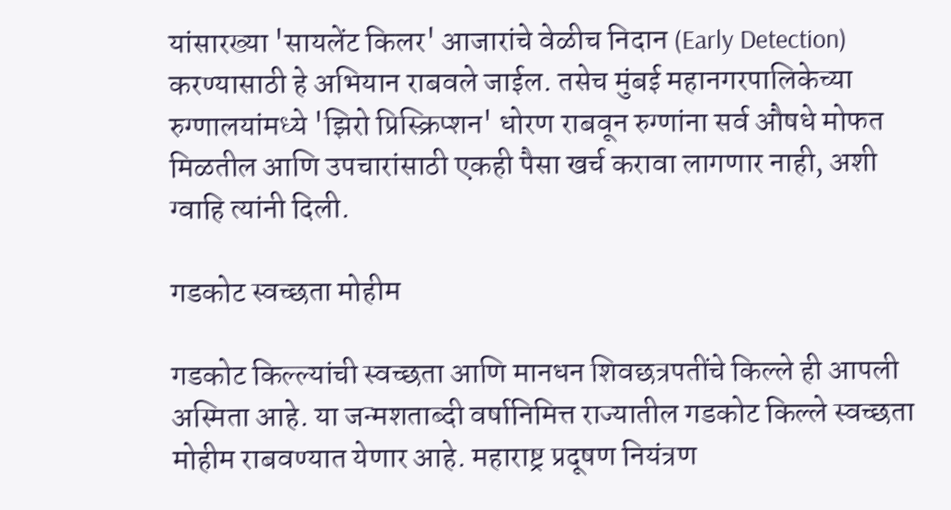यांसारख्या 'सायलेंट किलर' आजारांचे वेळीच निदान (Early Detection) करण्यासाठी हे अभियान राबवले जाईल. तसेच मुंबई महानगरपालिकेच्या रुग्णालयांमध्ये 'झिरो प्रिस्क्रिप्शन' धोरण राबवून रुग्णांना सर्व औषधे मोफत मिळतील आणि उपचारांसाठी एकही पैसा खर्च करावा लागणार नाही, अशी ग्वाहि त्यांनी दिली.

गडकोट स्वच्छता मोहीम

गडकोट किल्ल्यांची स्वच्छता आणि मानधन शिवछत्रपतींचे किल्ले ही आपली अस्मिता आहे. या जन्मशताब्दी वर्षानिमित्त राज्यातील गडकोट किल्ले स्वच्छता मोहीम राबवण्यात येणार आहे. महाराष्ट्र प्रदूषण नियंत्रण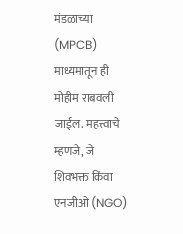मंडळाच्या (MPCB) माध्यमातून ही मोहीम राबवली जाईल. महत्त्वाचे म्हणजे, जे शिवभक्त किंवा एनजीओ (NGO)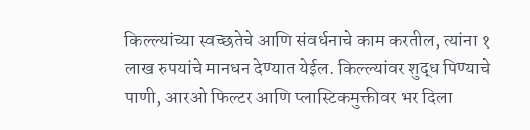किल्ल्यांच्या स्वच्छतेचे आणि संवर्धनाचे काम करतील, त्यांना १ लाख रुपयांचे मानधन देण्यात येईल. किल्ल्यांवर शुद्ध पिण्याचे पाणी, आरओ फिल्टर आणि प्लास्टिकमुक्तीवर भर दिला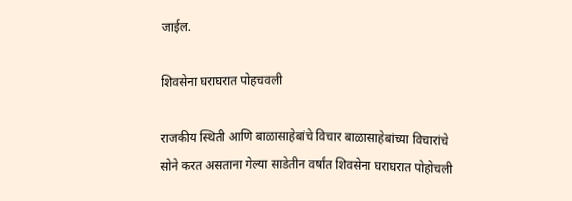जाईल.

शिवसेना घराघरात पोहचवली

राजकीय स्थिती आणि बाळासाहेबांचे विचार बाळासाहेबांच्या विचारांचे सोने करत असताना गेल्या साडेतीन वर्षांत शिवसेना घराघरात पोहोचली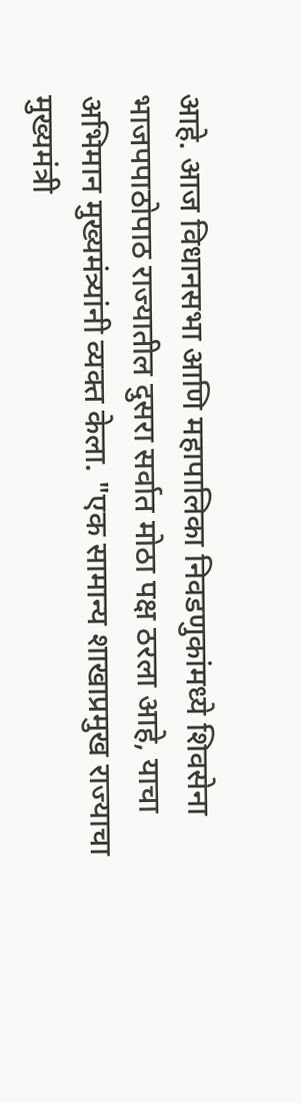आहे. आज विधानसभा आणि महापालिका निवडणुकांमध्ये शिवसेना भाजपपाठोपाठ राज्यातील दुसरा सर्वात मोठा पक्ष ठरला आहे, याचा अभिमान मुख्यमंत्र्यांनी व्यक्त केला. "एक सामान्य शाखाप्रमुख राज्याचा मुख्यमंत्री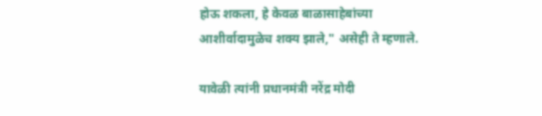होऊ शकला, हे केवळ बाळासाहेबांच्या आशीर्वादामुळेच शक्य झाले," असेही ते म्हणाले.

यावेळी त्यांनी प्रधानमंत्री नरेंद्र मोदी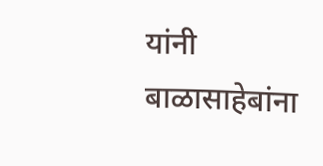यांनी बाळासाहेबांना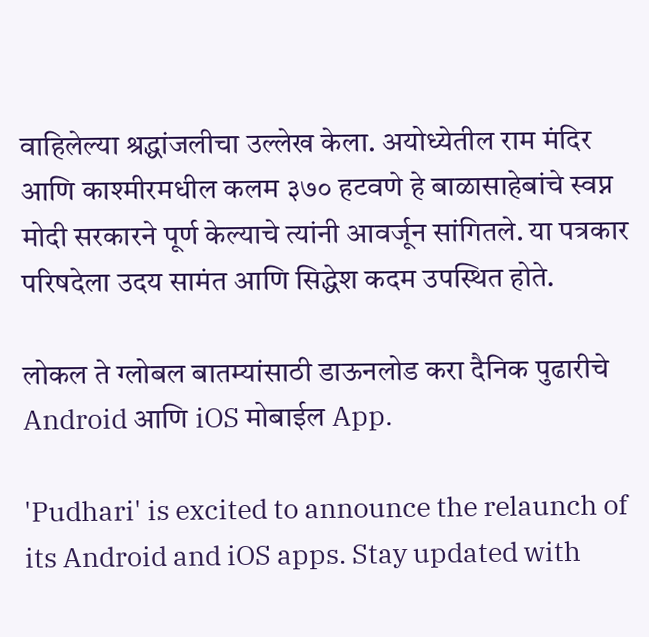वाहिलेल्या श्रद्धांजलीचा उल्लेख केला. अयोध्येतील राम मंदिर आणि काश्मीरमधील कलम ३७० हटवणे हे बाळासाहेबांचे स्वप्न मोदी सरकारने पूर्ण केल्याचे त्यांनी आवर्जून सांगितले. या पत्रकार परिषदेला उदय सामंत आणि सिद्धेश कदम उपस्थित होते.

लोकल ते ग्लोबल बातम्यांसाठी डाऊनलोड करा दैनिक पुढारीचे Android आणि iOS मोबाईल App.

'Pudhari' is excited to announce the relaunch of its Android and iOS apps. Stay updated with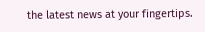the latest news at your fingertips.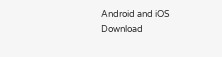Android and iOS Download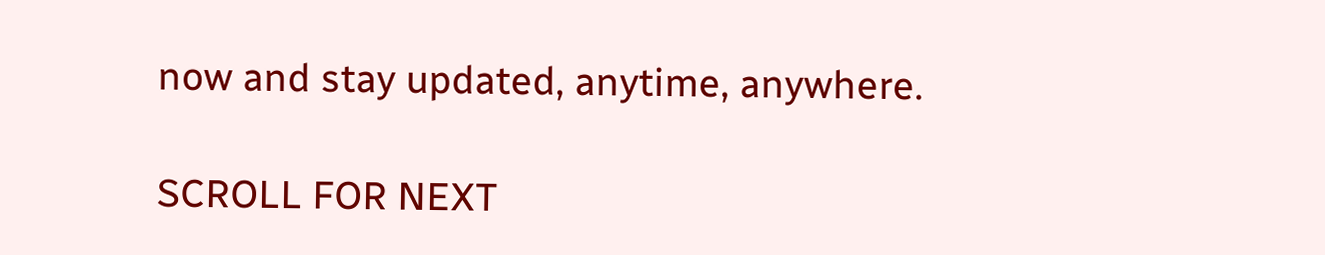now and stay updated, anytime, anywhere.

SCROLL FOR NEXT